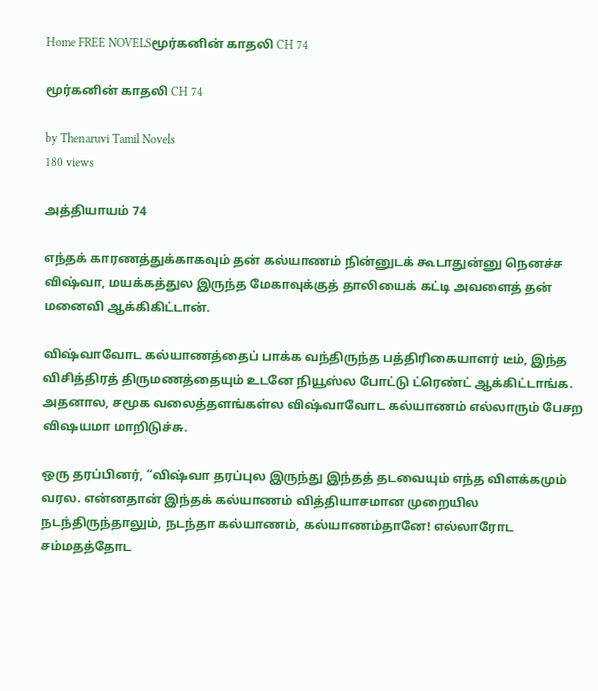Home FREE NOVELSமூர்கனின் காதலி CH 74

மூர்கனின் காதலி CH 74

by Thenaruvi Tamil Novels
180 views

அத்தியாயம் 74

எந்தக் காரணத்துக்காகவும் தன் கல்யாணம் நின்னுடக் கூடாதுன்னு நெனச்ச விஷ்வா, மயக்கத்துல இருந்த மேகாவுக்குத் தாலியைக் கட்டி அவளைத் தன் மனைவி ஆக்கிகிட்டான்.

விஷ்வாவோட கல்யாணத்தைப் பாக்க வந்திருந்த பத்திரிகையாளர் டீம், இந்த விசித்திரத் திருமணத்தையும் உடனே நியூஸ்ல போட்டு ட்ரெண்ட் ஆக்கிட்டாங்க. அதனால, சமூக வலைத்தளங்கள்ல விஷ்வாவோட கல்யாணம் எல்லாரும் பேசற விஷயமா மாறிடுச்சு.

ஒரு தரப்பினர், “விஷ்வா தரப்புல இருந்து இந்தத் தடவையும் எந்த விளக்கமும் வரல. என்னதான் இந்தக் கல்யாணம் வித்தியாசமான முறையில நடந்திருந்தாலும், நடந்தா கல்யாணம், கல்யாணம்தானே! எல்லாரோட சம்மதத்தோட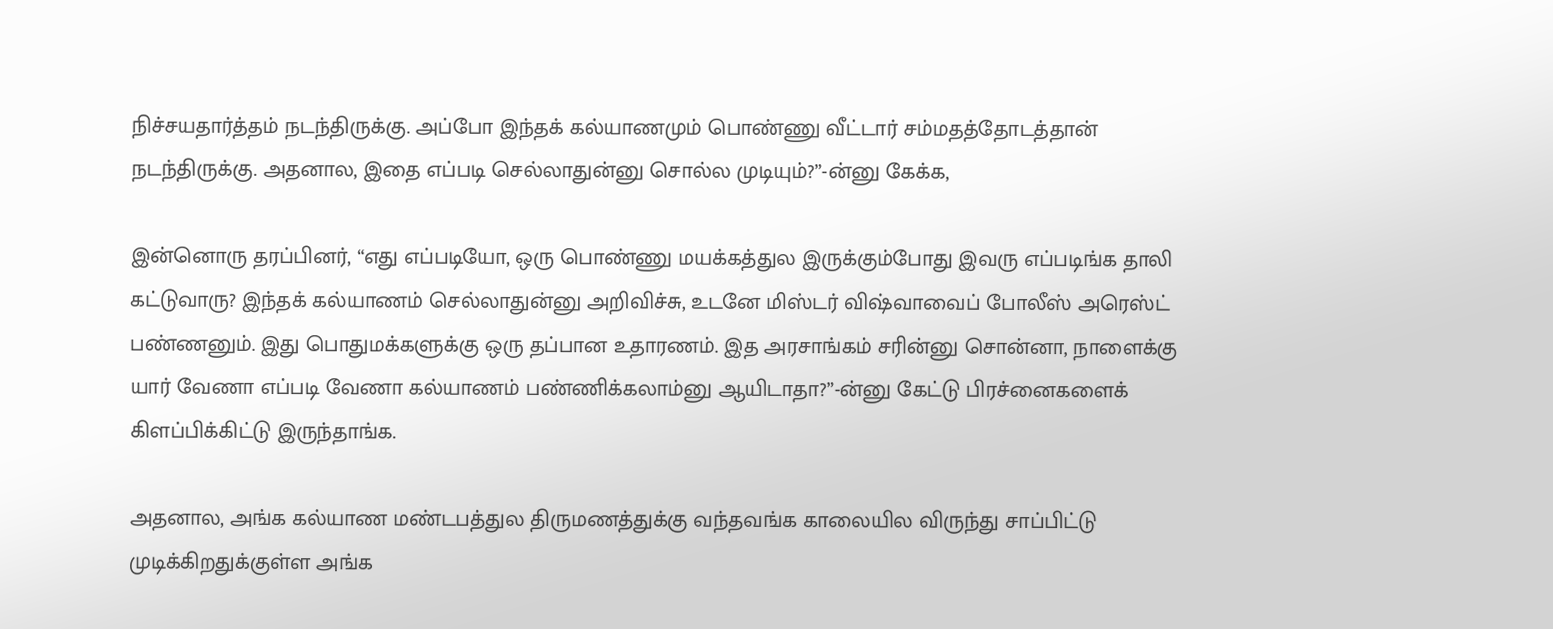நிச்சயதார்த்தம் நடந்திருக்கு. அப்போ இந்தக் கல்யாணமும் பொண்ணு வீட்டார் சம்மதத்தோடத்தான் நடந்திருக்கு. அதனால, இதை எப்படி செல்லாதுன்னு சொல்ல முடியும்?”-ன்னு கேக்க,

இன்னொரு தரப்பினர், “எது எப்படியோ, ஒரு பொண்ணு மயக்கத்துல இருக்கும்போது இவரு எப்படிங்க தாலி கட்டுவாரு? இந்தக் கல்யாணம் செல்லாதுன்னு அறிவிச்சு, உடனே மிஸ்டர் விஷ்வாவைப் போலீஸ் அரெஸ்ட் பண்ணனும். இது பொதுமக்களுக்கு ஒரு தப்பான உதாரணம். இத அரசாங்கம் சரின்னு சொன்னா, நாளைக்கு யார் வேணா எப்படி வேணா கல்யாணம் பண்ணிக்கலாம்னு ஆயிடாதா?”-ன்னு கேட்டு பிரச்னைகளைக் கிளப்பிக்கிட்டு இருந்தாங்க.

அதனால, அங்க கல்யாண மண்டபத்துல திருமணத்துக்கு வந்தவங்க காலையில விருந்து சாப்பிட்டு முடிக்கிறதுக்குள்ள அங்க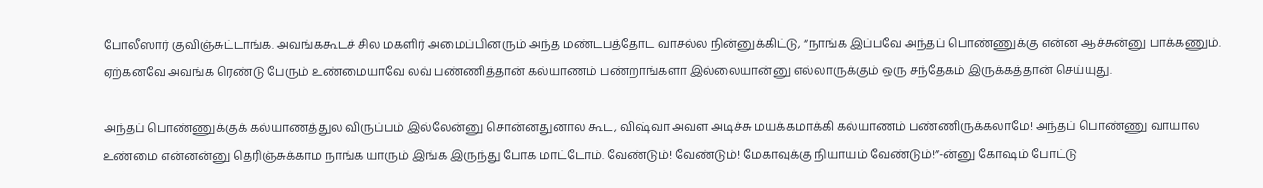போலீஸார் குவிஞ்சுட்டாங்க. அவங்ககூடச் சில மகளிர் அமைப்பினரும் அந்த மண்டபத்தோட வாசல்ல நின்னுக்கிட்டு, “நாங்க இப்பவே அந்தப் பொண்ணுக்கு என்ன ஆச்சுன்னு பாக்கணும். ஏற்கனவே அவங்க ரெண்டு பேரும் உண்மையாவே லவ் பண்ணித்தான் கல்யாணம் பண்றாங்களா இல்லையான்னு எல்லாருக்கும் ஒரு சந்தேகம் இருக்கத்தான் செய்யுது.

அந்தப் பொண்ணுக்குக் கல்யாணத்துல விருப்பம் இல்லேன்னு சொன்னதுனால கூட, விஷ்வா அவள அடிச்சு மயக்கமாக்கி கல்யாணம் பண்ணிருக்கலாமே! அந்தப் பொண்ணு வாயால உண்மை என்னன்னு தெரிஞ்சுக்காம நாங்க யாரும் இங்க இருந்து போக மாட்டோம். வேண்டும்! வேண்டும்! மேகாவுக்கு நியாயம் வேண்டும்!”-ன்னு கோஷம் போட்டு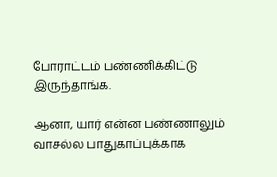போராட்டம் பண்ணிக்கிட்டு இருந்தாங்க.

ஆனா, யார் என்ன பண்ணாலும் வாசல்ல பாதுகாப்புக்காக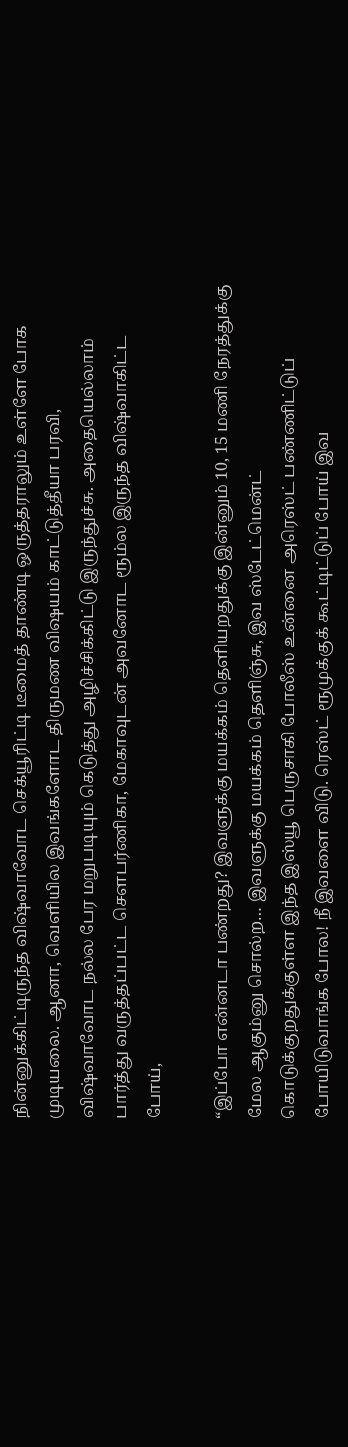நின்னுக்கிட்டிருந்த விஷ்வாவோட செக்யூரிட்டி டீமைத் தாண்டி ஒருத்தராலும் உள்ளே போக முடியலை. ஆனா, வெளியில இவங்களோட திருமண விஷயம் காட்டுத்தீயா பரவி, விஷ்வாவோட நல்ல பேர மறுபடியும் கெடுத்து அழிச்சிக்கிட்டு இருந்துச்சு. அதையெல்லாம் பார்த்து வருத்தப்பட்ட சௌபர்ணிகா, மேகாவுடன் அவனோட ரூம்ல இருந்த விஷ்வாகிட்ட போய்,

“இப்போ என்னடா பண்றது? இவளுக்கு மயக்கம் தெளியறதுக்கு இன்னும் 10, 15 மணி நேரத்துக்கு மேல ஆகும்னு சொல்ற… இவளுக்கு மயக்கம் தெளிஞ்சு, இவ ஸ்டேட்மென்ட் கொடுக்குறதுக்குள்ள இந்த இஸ்யூ பெருசாகி போலீஸ் உன்னை அரெஸ்ட் பண்ணிட்டுப் போயிடுவாங்க போல! நீ இவளை விடு. ரெஸ்ட் ரூமுக்குக் கூட்டிட்டுப் போய் இவ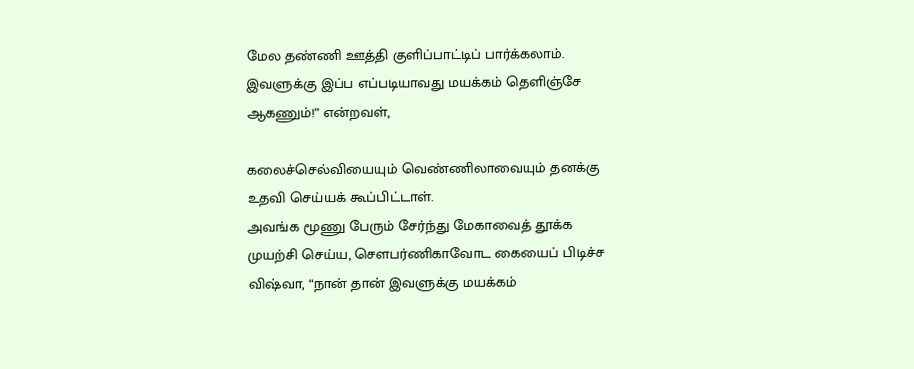மேல தண்ணி ஊத்தி குளிப்பாட்டிப் பார்க்கலாம். இவளுக்கு இப்ப எப்படியாவது மயக்கம் தெளிஞ்சே ஆகணும்!” என்றவள்,

கலைச்செல்வியையும் வெண்ணிலாவையும் தனக்கு உதவி செய்யக் கூப்பிட்டாள்.
அவங்க மூணு பேரும் சேர்ந்து மேகாவைத் தூக்க முயற்சி செய்ய, சௌபர்ணிகாவோட கையைப் பிடிச்ச விஷ்வா, “நான் தான் இவளுக்கு மயக்கம்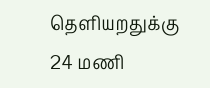தெளியறதுக்கு 24 மணி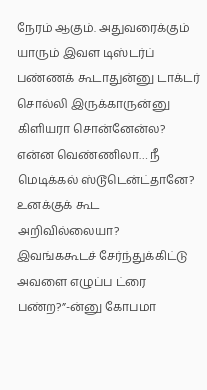நேரம் ஆகும். அதுவரைக்கும் யாரும் இவள டிஸ்டர்ப் பண்ணக் கூடாதுன்னு டாக்டர் சொல்லி இருக்காருன்னு கிளியரா சொன்னேன்ல? என்ன வெண்ணிலா… நீ மெடிக்கல் ஸ்டூடென்ட்தானே? உனக்குக் கூட அறிவில்லையா? இவங்ககூடச் சேர்ந்துக்கிட்டு அவளை எழுப்ப ட்ரை பண்ற?”-ன்னு கோபமா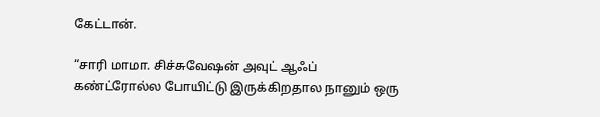கேட்டான்.

“சாரி மாமா. சிச்சுவேஷன் அவுட் ஆஃப் கண்ட்ரோல்ல போயிட்டு இருக்கிறதால நானும் ஒரு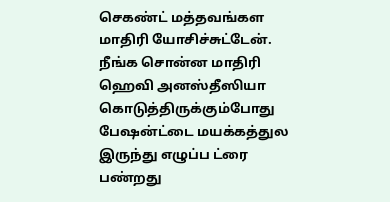செகண்ட் மத்தவங்கள மாதிரி யோசிச்சுட்டேன். நீங்க சொன்ன மாதிரி ஹெவி அனஸ்தீஸியா கொடுத்திருக்கும்போது பேஷன்ட்டை மயக்கத்துல இருந்து எழுப்ப ட்ரை பண்றது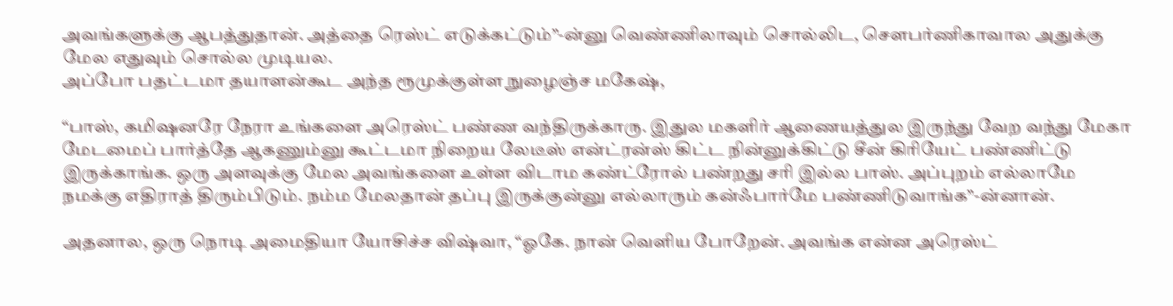அவங்களுக்கு ஆபத்துதான். அத்தை ரெஸ்ட் எடுக்கட்டும்”-ன்னு வெண்ணிலாவும் சொல்லிட, சௌபர்ணிகாவால அதுக்கு மேல எதுவும் சொல்ல முடியல.
அப்போ பதட்டமா தயாளன்கூட அந்த ரூமுக்குள்ள நுழைஞ்ச மகேஷ்,

“பாஸ், கமிஷனரே நேரா உங்களை அரெஸ்ட் பண்ண வந்திருக்காரு. இதுல மகளிர் ஆணையத்துல இருந்து வேற வந்து மேகா மேடமைப் பார்த்தே ஆகணும்னு கூட்டமா நிறைய லேடீஸ் என்ட்ரன்ஸ் கிட்ட நின்னுக்கிட்டு சீன் கிரியேட் பண்ணிட்டு இருக்காங்க. ஒரு அளவுக்கு மேல அவங்களை உள்ள விடாம கண்ட்ரோல் பண்றது சரி இல்ல பாஸ். அப்புறம் எல்லாமே நமக்கு எதிராத் திரும்பிடும். நம்ம மேலதான் தப்பு இருக்குன்னு எல்லாரும் கன்ஃபார்மே பண்ணிடுவாங்க”-ன்னான்.

அதனால, ஒரு நொடி அமைதியா யோசிச்ச விஷ்வா, “ஓகே. நான் வெளிய போறேன். அவங்க என்ன அரெஸ்ட்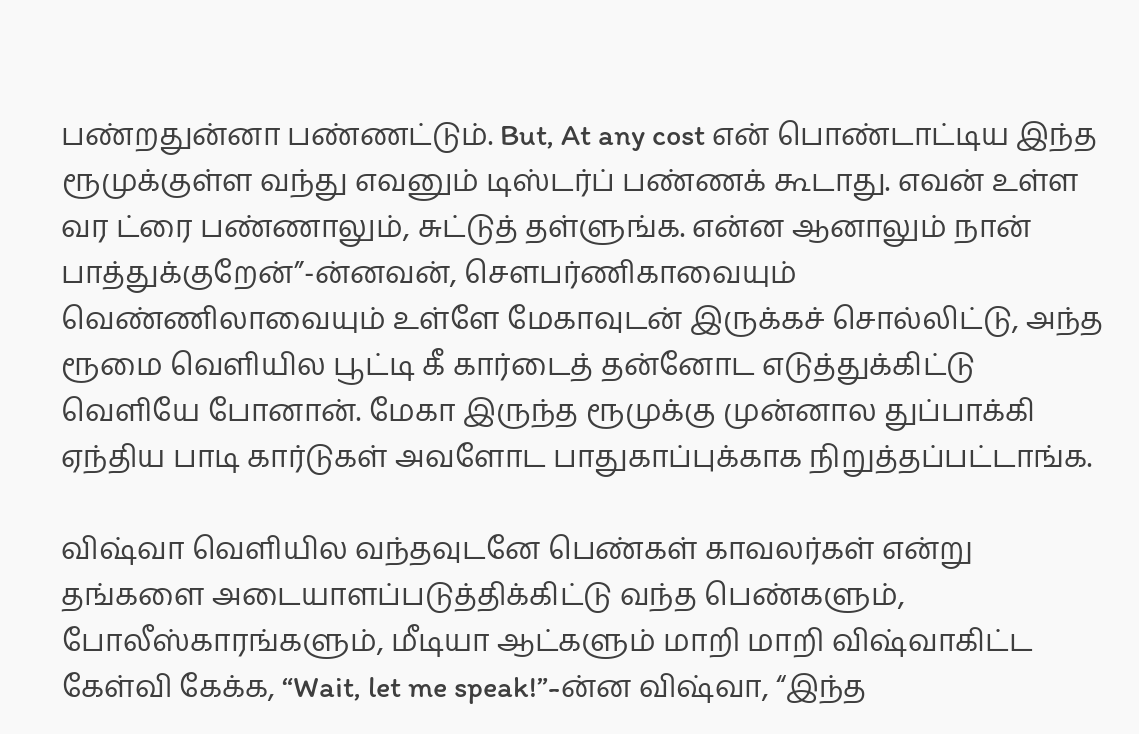பண்றதுன்னா பண்ணட்டும். But, At any cost என் பொண்டாட்டிய இந்த ரூமுக்குள்ள வந்து எவனும் டிஸ்டர்ப் பண்ணக் கூடாது. எவன் உள்ள வர ட்ரை பண்ணாலும், சுட்டுத் தள்ளுங்க. என்ன ஆனாலும் நான் பாத்துக்குறேன்”-ன்னவன், சௌபர்ணிகாவையும் வெண்ணிலாவையும் உள்ளே மேகாவுடன் இருக்கச் சொல்லிட்டு, அந்த ரூமை வெளியில பூட்டி கீ கார்டைத் தன்னோட எடுத்துக்கிட்டு வெளியே போனான். மேகா இருந்த ரூமுக்கு முன்னால துப்பாக்கி ஏந்திய பாடி கார்டுகள் அவளோட பாதுகாப்புக்காக நிறுத்தப்பட்டாங்க.

விஷ்வா வெளியில வந்தவுடனே பெண்கள் காவலர்கள் என்று தங்களை அடையாளப்படுத்திக்கிட்டு வந்த பெண்களும், போலீஸ்காரங்களும், மீடியா ஆட்களும் மாறி மாறி விஷ்வாகிட்ட கேள்வி கேக்க, “Wait, let me speak!”-ன்ன விஷ்வா, “இந்த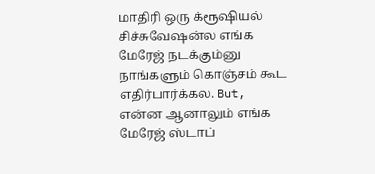மாதிரி ஒரு க்ரூஷியல் சிச்சுவேஷன்ல எங்க மேரேஜ் நடக்கும்னு நாங்களும் கொஞ்சம் கூட எதிர்பார்க்கல. But, என்ன ஆனாலும் எங்க மேரேஜ் ஸ்டாப்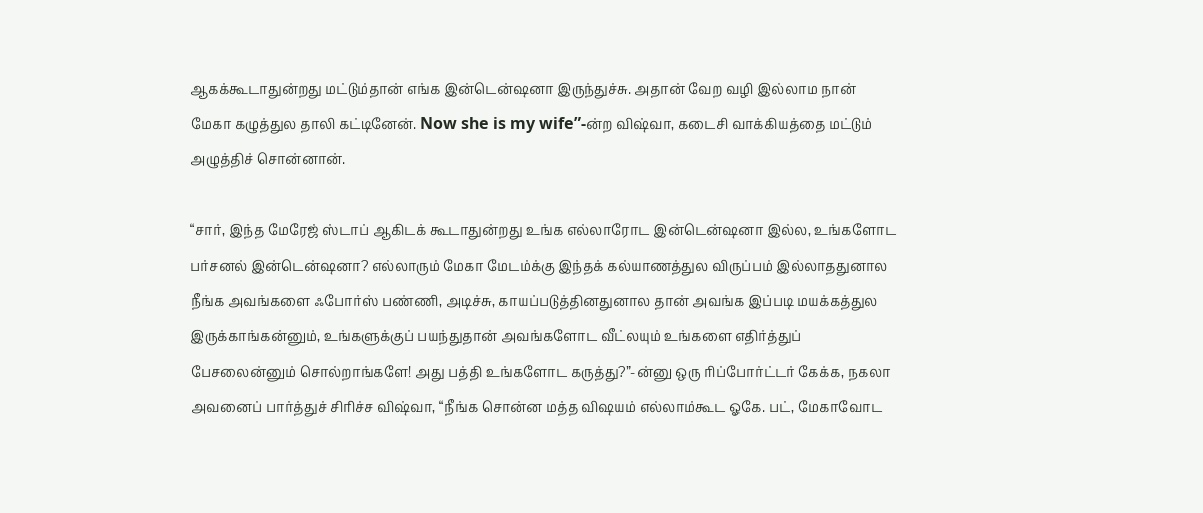ஆகக்கூடாதுன்றது மட்டும்தான் எங்க இன்டென்ஷனா இருந்துச்சு. அதான் வேற வழி இல்லாம நான் மேகா கழுத்துல தாலி கட்டினேன். Now she is my wife”-ன்ற விஷ்வா, கடைசி வாக்கியத்தை மட்டும் அழுத்திச் சொன்னான்.

“சார், இந்த மேரேஜ் ஸ்டாப் ஆகிடக் கூடாதுன்றது உங்க எல்லாரோட இன்டென்ஷனா இல்ல, உங்களோட பர்சனல் இன்டென்ஷனா? எல்லாரும் மேகா மேடம்க்கு இந்தக் கல்யாணத்துல விருப்பம் இல்லாததுனால நீங்க அவங்களை ஃபோர்ஸ் பண்ணி, அடிச்சு, காயப்படுத்தினதுனால தான் அவங்க இப்படி மயக்கத்துல இருக்காங்கன்னும், உங்களுக்குப் பயந்துதான் அவங்களோட வீட்லயும் உங்களை எதிர்த்துப் பேசலைன்னும் சொல்றாங்களே! அது பத்தி உங்களோட கருத்து?”-ன்னு ஒரு ரிப்போர்ட்டர் கேக்க, நகலா அவனைப் பார்த்துச் சிரிச்ச விஷ்வா, “நீங்க சொன்ன மத்த விஷயம் எல்லாம்கூட ஓகே. பட், மேகாவோட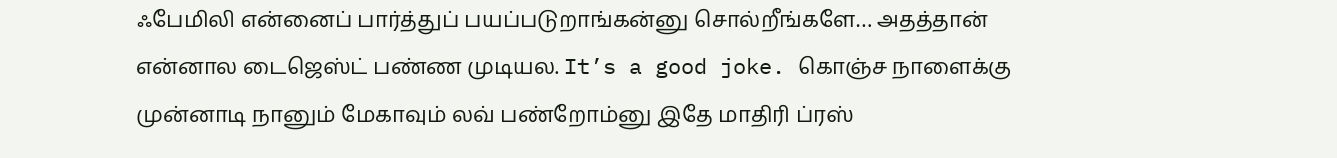ஃபேமிலி என்னைப் பார்த்துப் பயப்படுறாங்கன்னு சொல்றீங்களே… அதத்தான் என்னால டைஜெஸ்ட் பண்ண முடியல. It’s a good joke. கொஞ்ச நாளைக்கு முன்னாடி நானும் மேகாவும் லவ் பண்றோம்னு இதே மாதிரி ப்ரஸ்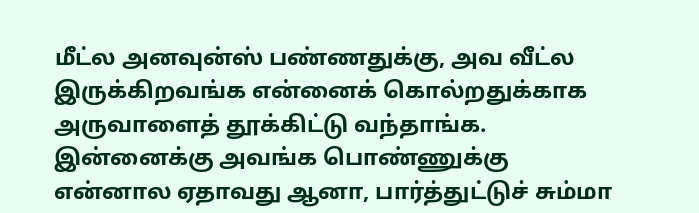மீட்ல அனவுன்ஸ் பண்ணதுக்கு, அவ வீட்ல இருக்கிறவங்க என்னைக் கொல்றதுக்காக அருவாளைத் தூக்கிட்டு வந்தாங்க. இன்னைக்கு அவங்க பொண்ணுக்கு என்னால ஏதாவது ஆனா, பார்த்துட்டுச் சும்மா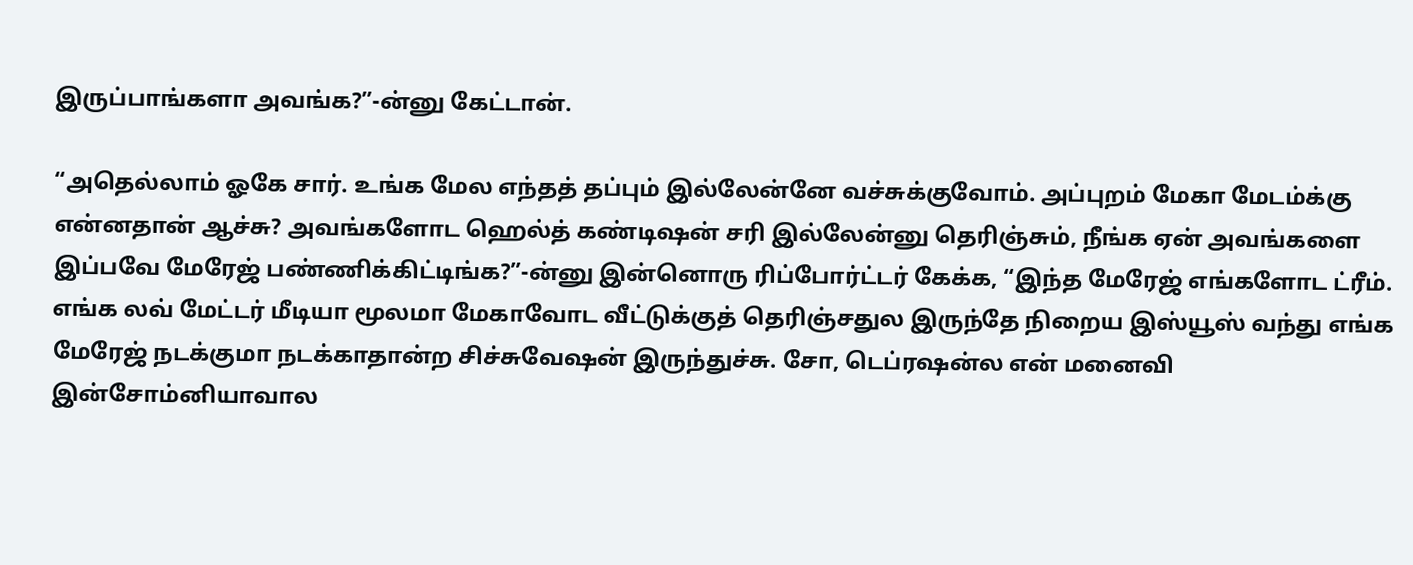இருப்பாங்களா அவங்க?”-ன்னு கேட்டான்.

“அதெல்லாம் ஓகே சார். உங்க மேல எந்தத் தப்பும் இல்லேன்னே வச்சுக்குவோம். அப்புறம் மேகா மேடம்க்கு என்னதான் ஆச்சு? அவங்களோட ஹெல்த் கண்டிஷன் சரி இல்லேன்னு தெரிஞ்சும், நீங்க ஏன் அவங்களை இப்பவே மேரேஜ் பண்ணிக்கிட்டிங்க?”-ன்னு இன்னொரு ரிப்போர்ட்டர் கேக்க, “இந்த மேரேஜ் எங்களோட ட்ரீம். எங்க லவ் மேட்டர் மீடியா மூலமா மேகாவோட வீட்டுக்குத் தெரிஞ்சதுல இருந்தே நிறைய இஸ்யூஸ் வந்து எங்க மேரேஜ் நடக்குமா நடக்காதான்ற சிச்சுவேஷன் இருந்துச்சு. சோ, டெப்ரஷன்ல என் மனைவி இன்சோம்னியாவால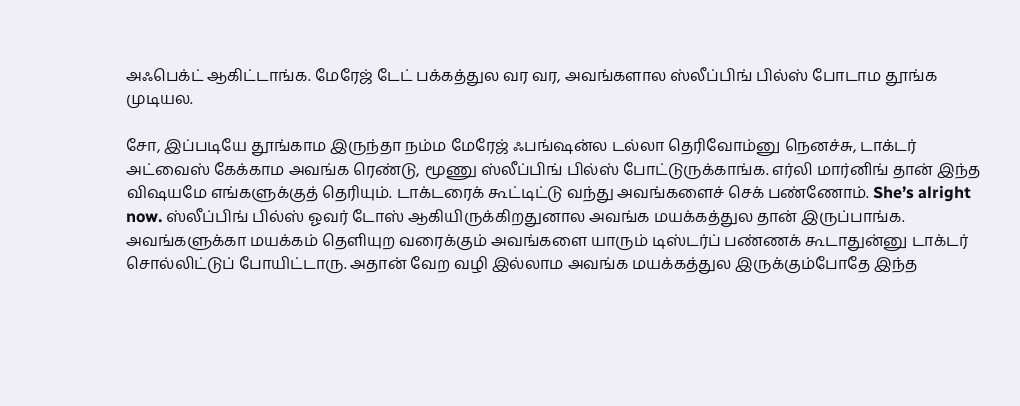அஃபெக்ட் ஆகிட்டாங்க. மேரேஜ் டேட் பக்கத்துல வர வர, அவங்களால ஸ்லீப்பிங் பில்ஸ் போடாம தூங்க முடியல.

சோ, இப்படியே தூங்காம இருந்தா நம்ம மேரேஜ் ஃபங்ஷன்ல டல்லா தெரிவோம்னு நெனச்சு, டாக்டர் அட்வைஸ் கேக்காம அவங்க ரெண்டு, மூணு ஸ்லீப்பிங் பில்ஸ் போட்டுருக்காங்க. எர்லி மார்னிங் தான் இந்த விஷயமே எங்களுக்குத் தெரியும். டாக்டரைக் கூட்டிட்டு வந்து அவங்களைச் செக் பண்ணோம். She’s alright now. ஸ்லீப்பிங் பில்ஸ் ஓவர் டோஸ் ஆகியிருக்கிறதுனால அவங்க மயக்கத்துல தான் இருப்பாங்க. அவங்களுக்கா மயக்கம் தெளியுற வரைக்கும் அவங்களை யாரும் டிஸ்டர்ப் பண்ணக் கூடாதுன்னு டாக்டர் சொல்லிட்டுப் போயிட்டாரு. அதான் வேற வழி இல்லாம அவங்க மயக்கத்துல இருக்கும்போதே இந்த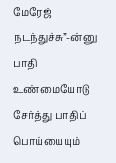மேரேஜ் நடந்துச்சு”-ன்னு பாதி உண்மையோடு சேர்த்து பாதிப் பொய்யையும்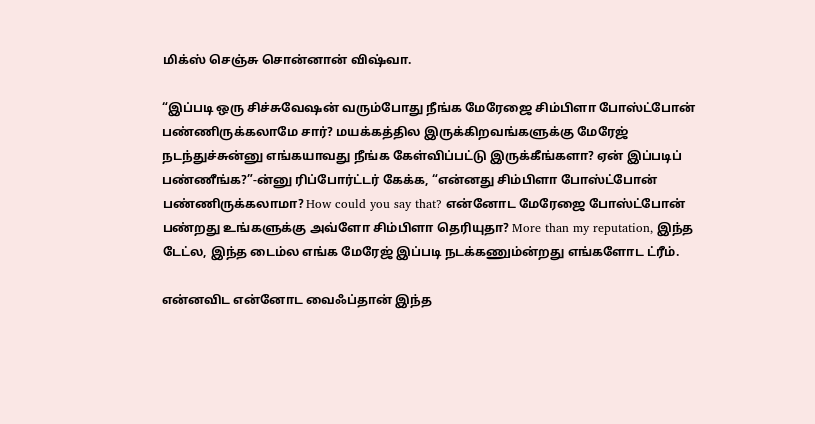மிக்ஸ் செஞ்சு சொன்னான் விஷ்வா.

“இப்படி ஒரு சிச்சுவேஷன் வரும்போது நீங்க மேரேஜை சிம்பிளா போஸ்ட்போன் பண்ணிருக்கலாமே சார்? மயக்கத்தில இருக்கிறவங்களுக்கு மேரேஜ் நடந்துச்சுன்னு எங்கயாவது நீங்க கேள்விப்பட்டு இருக்கீங்களா? ஏன் இப்படிப் பண்ணீங்க?”-ன்னு ரிப்போர்ட்டர் கேக்க, “என்னது சிம்பிளா போஸ்ட்போன் பண்ணிருக்கலாமா? How could you say that? என்னோட மேரேஜை போஸ்ட்போன் பண்றது உங்களுக்கு அவ்ளோ சிம்பிளா தெரியுதா? More than my reputation, இந்த டேட்ல, இந்த டைம்ல எங்க மேரேஜ் இப்படி நடக்கணும்ன்றது எங்களோட ட்ரீம்.

என்னவிட என்னோட வைஃப்தான் இந்த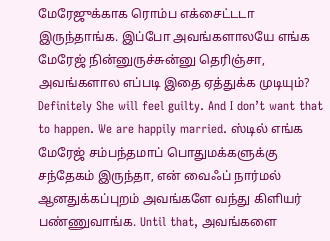மேரேஜுக்காக ரொம்ப எக்சைட்டடா இருந்தாங்க. இப்போ அவங்களாலயே எங்க மேரேஜ் நின்னுருச்சுன்னு தெரிஞ்சா, அவங்களால எப்படி இதை ஏத்துக்க முடியும்? Definitely She will feel guilty. And I don’t want that to happen. We are happily married. ஸ்டில் எங்க மேரேஜ் சம்பந்தமாப் பொதுமக்களுக்கு சந்தேகம் இருந்தா, என் வைஃப் நார்மல் ஆனதுக்கப்புறம் அவங்களே வந்து கிளியர் பண்ணுவாங்க. Until that, அவங்களை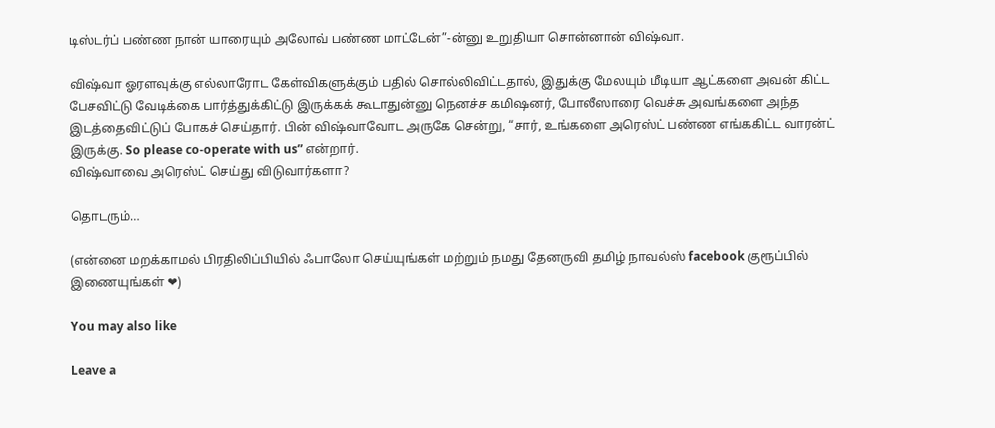டிஸ்டர்ப் பண்ண நான் யாரையும் அலோவ் பண்ண மாட்டேன்”-ன்னு உறுதியா சொன்னான் விஷ்வா.

விஷ்வா ஓரளவுக்கு எல்லாரோட கேள்விகளுக்கும் பதில் சொல்லிவிட்டதால், இதுக்கு மேலயும் மீடியா ஆட்களை அவன் கிட்ட பேசவிட்டு வேடிக்கை பார்த்துக்கிட்டு இருக்கக் கூடாதுன்னு நெனச்ச கமிஷனர், போலீஸாரை வெச்சு அவங்களை அந்த இடத்தைவிட்டுப் போகச் செய்தார். பின் விஷ்வாவோட அருகே சென்று, “சார், உங்களை அரெஸ்ட் பண்ண எங்ககிட்ட வாரன்ட் இருக்கு. So please co-operate with us” என்றார்.
விஷ்வாவை அரெஸ்ட் செய்து விடுவார்களா?

தொடரும்…

(என்னை மறக்காமல் பிரதிலிப்பியில் ஃபாலோ செய்யுங்கள் மற்றும் நமது தேனருவி தமிழ் நாவல்ஸ் facebook குரூப்பில் இணையுங்கள் ❤)

You may also like

Leave a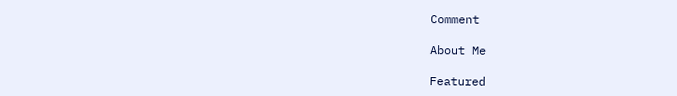Comment

About Me

Featured